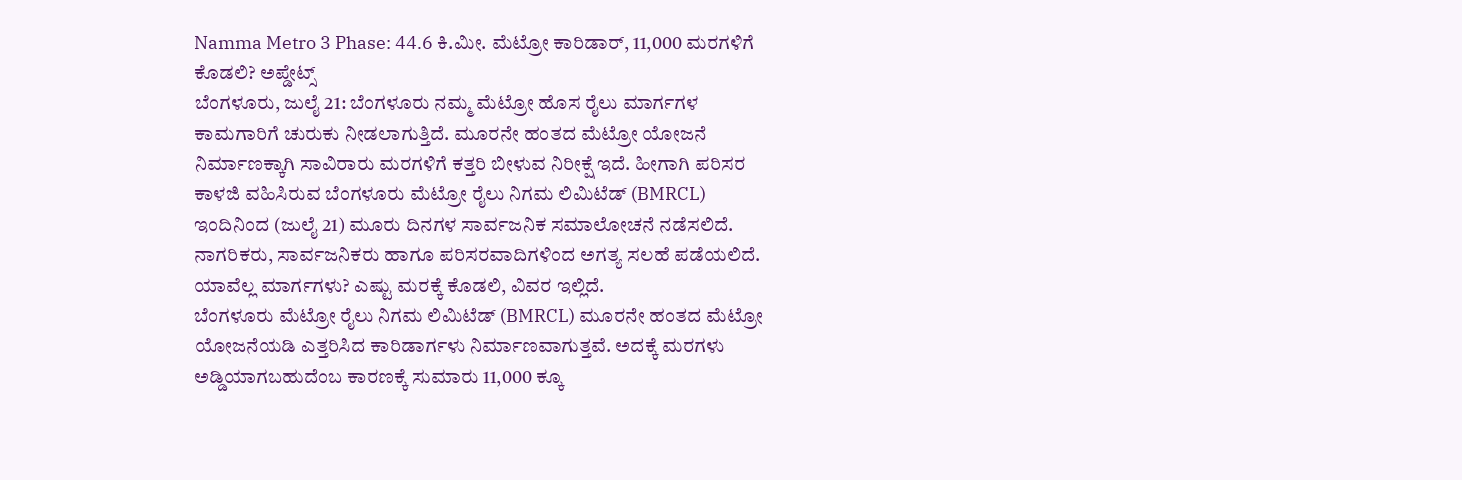Namma Metro 3 Phase: 44.6 ಕಿ.ಮೀ. ಮೆಟ್ರೋ ಕಾರಿಡಾರ್, 11,000 ಮರಗಳಿಗೆ ಕೊಡಲಿ? ಅಪ್ಡೇಟ್ಸ್
ಬೆಂಗಳೂರು, ಜುಲೈ 21: ಬೆಂಗಳೂರು ನಮ್ಮ ಮೆಟ್ರೋ ಹೊಸ ರೈಲು ಮಾರ್ಗಗಳ ಕಾಮಗಾರಿಗೆ ಚುರುಕು ನೀಡಲಾಗುತ್ತಿದೆ. ಮೂರನೇ ಹಂತದ ಮೆಟ್ರೋ ಯೋಜನೆ ನಿರ್ಮಾಣಕ್ಕಾಗಿ ಸಾವಿರಾರು ಮರಗಳಿಗೆ ಕತ್ತರಿ ಬೀಳುವ ನಿರೀಕ್ಷೆ ಇದೆ. ಹೀಗಾಗಿ ಪರಿಸರ ಕಾಳಜಿ ವಹಿಸಿರುವ ಬೆಂಗಳೂರು ಮೆಟ್ರೋ ರೈಲು ನಿಗಮ ಲಿಮಿಟೆಡ್ (BMRCL) ಇಂದಿನಿಂದ (ಜುಲೈ 21) ಮೂರು ದಿನಗಳ ಸಾರ್ವಜನಿಕ ಸಮಾಲೋಚನೆ ನಡೆಸಲಿದೆ. ನಾಗರಿಕರು, ಸಾರ್ವಜನಿಕರು ಹಾಗೂ ಪರಿಸರವಾದಿಗಳಿಂದ ಅಗತ್ಯ ಸಲಹೆ ಪಡೆಯಲಿದೆ. ಯಾವೆಲ್ಲ ಮಾರ್ಗಗಳು? ಎಷ್ಟು ಮರಕ್ಕೆ ಕೊಡಲಿ, ವಿವರ ಇಲ್ಲಿದೆ.
ಬೆಂಗಳೂರು ಮೆಟ್ರೋ ರೈಲು ನಿಗಮ ಲಿಮಿಟೆಡ್ (BMRCL) ಮೂರನೇ ಹಂತದ ಮೆಟ್ರೋ ಯೋಜನೆಯಡಿ ಎತ್ತರಿಸಿದ ಕಾರಿಡಾರ್ಗಳು ನಿರ್ಮಾಣವಾಗುತ್ತವೆ. ಅದಕ್ಕೆ ಮರಗಳು ಅಡ್ಡಿಯಾಗಬಹುದೆಂಬ ಕಾರಣಕ್ಕೆ ಸುಮಾರು 11,000 ಕ್ಕೂ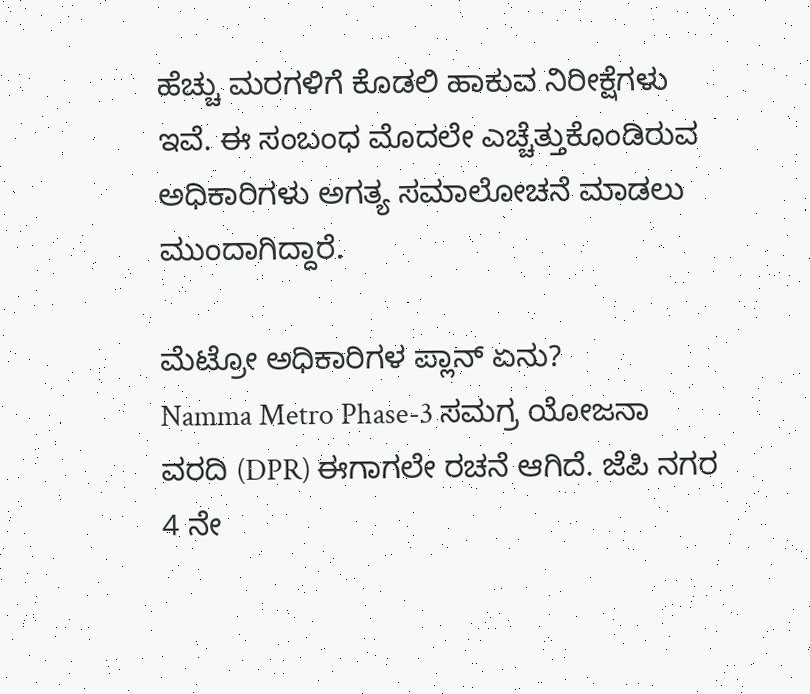ಹೆಚ್ಚು ಮರಗಳಿಗೆ ಕೊಡಲಿ ಹಾಕುವ ನಿರೀಕ್ಷೆಗಳು ಇವೆ. ಈ ಸಂಬಂಧ ಮೊದಲೇ ಎಚ್ಚೆತ್ತುಕೊಂಡಿರುವ ಅಧಿಕಾರಿಗಳು ಅಗತ್ಯ ಸಮಾಲೋಚನೆ ಮಾಡಲು ಮುಂದಾಗಿದ್ದಾರೆ.

ಮೆಟ್ರೋ ಅಧಿಕಾರಿಗಳ ಪ್ಲಾನ್ ಏನು?
Namma Metro Phase-3 ಸಮಗ್ರ ಯೋಜನಾ ವರದಿ (DPR) ಈಗಾಗಲೇ ರಚನೆ ಆಗಿದೆ. ಜೆಪಿ ನಗರ 4 ನೇ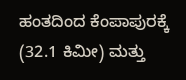ಹಂತದಿಂದ ಕೆಂಪಾಪುರಕ್ಕೆ (32.1 ಕಿಮೀ) ಮತ್ತು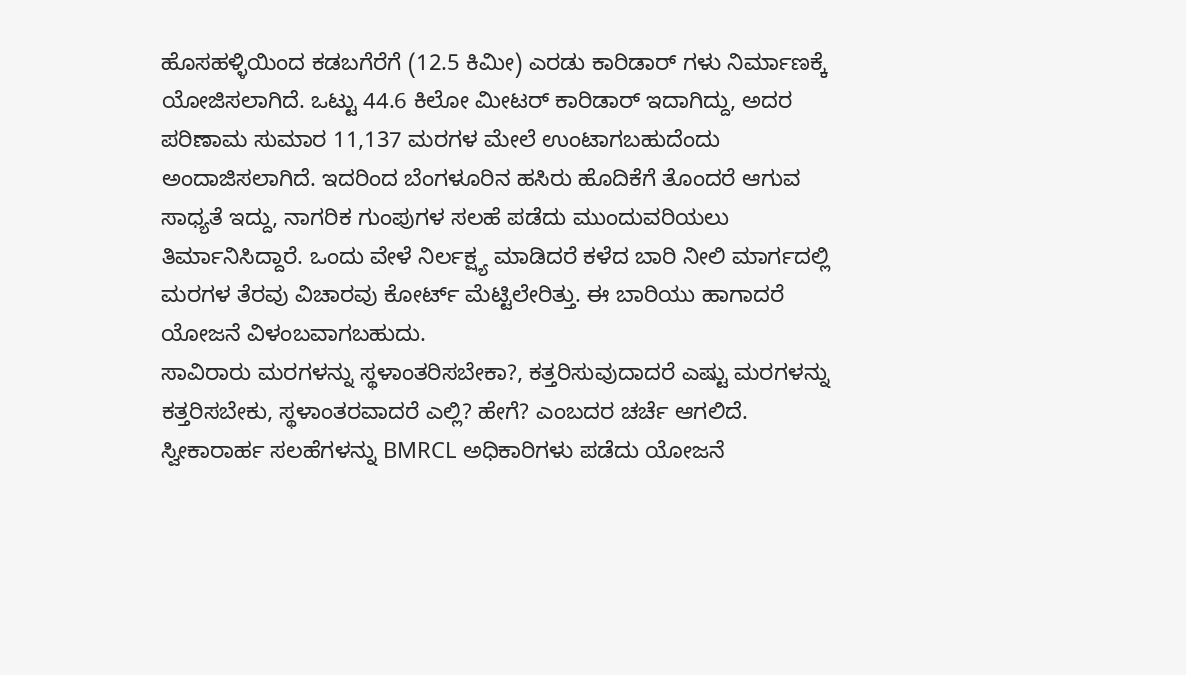ಹೊಸಹಳ್ಳಿಯಿಂದ ಕಡಬಗೆರೆಗೆ (12.5 ಕಿಮೀ) ಎರಡು ಕಾರಿಡಾರ್ ಗಳು ನಿರ್ಮಾಣಕ್ಕೆ ಯೋಜಿಸಲಾಗಿದೆ. ಒಟ್ಟು 44.6 ಕಿಲೋ ಮೀಟರ್ ಕಾರಿಡಾರ್ ಇದಾಗಿದ್ದು, ಅದರ ಪರಿಣಾಮ ಸುಮಾರ 11,137 ಮರಗಳ ಮೇಲೆ ಉಂಟಾಗಬಹುದೆಂದು ಅಂದಾಜಿಸಲಾಗಿದೆ. ಇದರಿಂದ ಬೆಂಗಳೂರಿನ ಹಸಿರು ಹೊದಿಕೆಗೆ ತೊಂದರೆ ಆಗುವ ಸಾಧ್ಯತೆ ಇದ್ದು, ನಾಗರಿಕ ಗುಂಪುಗಳ ಸಲಹೆ ಪಡೆದು ಮುಂದುವರಿಯಲು ತಿರ್ಮಾನಿಸಿದ್ದಾರೆ. ಒಂದು ವೇಳೆ ನಿರ್ಲಕ್ಷ್ಯ ಮಾಡಿದರೆ ಕಳೆದ ಬಾರಿ ನೀಲಿ ಮಾರ್ಗದಲ್ಲಿ ಮರಗಳ ತೆರವು ವಿಚಾರವು ಕೋರ್ಟ್ ಮೆಟ್ಟಿಲೇರಿತ್ತು. ಈ ಬಾರಿಯು ಹಾಗಾದರೆ ಯೋಜನೆ ವಿಳಂಬವಾಗಬಹುದು.
ಸಾವಿರಾರು ಮರಗಳನ್ನು ಸ್ಥಳಾಂತರಿಸಬೇಕಾ?, ಕತ್ತರಿಸುವುದಾದರೆ ಎಷ್ಟು ಮರಗಳನ್ನು ಕತ್ತರಿಸಬೇಕು, ಸ್ಥಳಾಂತರವಾದರೆ ಎಲ್ಲಿ? ಹೇಗೆ? ಎಂಬದರ ಚರ್ಚೆ ಆಗಲಿದೆ. ಸ್ವೀಕಾರಾರ್ಹ ಸಲಹೆಗಳನ್ನು BMRCL ಅಧಿಕಾರಿಗಳು ಪಡೆದು ಯೋಜನೆ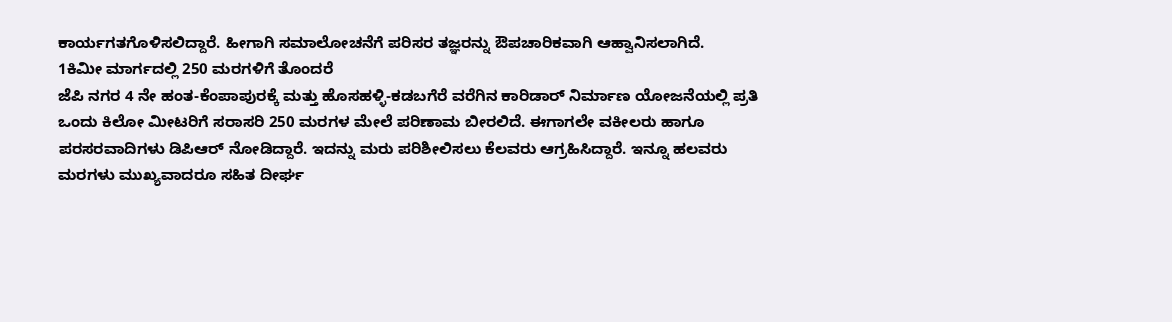ಕಾರ್ಯಗತಗೊಳಿಸಲಿದ್ದಾರೆ. ಹೀಗಾಗಿ ಸಮಾಲೋಚನೆಗೆ ಪರಿಸರ ತಜ್ಞರನ್ನು ಔಪಚಾರಿಕವಾಗಿ ಆಹ್ವಾನಿಸಲಾಗಿದೆ.
1ಕಿಮೀ ಮಾರ್ಗದಲ್ಲಿ 250 ಮರಗಳಿಗೆ ತೊಂದರೆ
ಜೆಪಿ ನಗರ 4 ನೇ ಹಂತ-ಕೆಂಪಾಪುರಕ್ಕೆ ಮತ್ತು ಹೊಸಹಳ್ಳಿ-ಕಡಬಗೆರೆ ವರೆಗಿನ ಕಾರಿಡಾರ್ ನಿರ್ಮಾಣ ಯೋಜನೆಯಲ್ಲಿ ಪ್ರತಿ ಒಂದು ಕಿಲೋ ಮೀಟರಿಗೆ ಸರಾಸರಿ 250 ಮರಗಳ ಮೇಲೆ ಪರಿಣಾಮ ಬೀರಲಿದೆ. ಈಗಾಗಲೇ ವಕೀಲರು ಹಾಗೂ ಪರಸರವಾದಿಗಳು ಡಿಪಿಆರ್ ನೋಡಿದ್ದಾರೆ. ಇದನ್ನು ಮರು ಪರಿಶೀಲಿಸಲು ಕೆಲವರು ಆಗ್ರಹಿಸಿದ್ದಾರೆ. ಇನ್ನೂ ಹಲವರು ಮರಗಳು ಮುಖ್ಯವಾದರೂ ಸಹಿತ ದೀರ್ಘ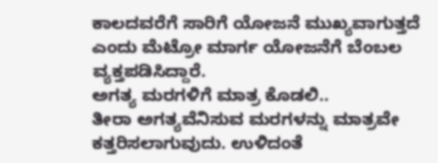ಕಾಲದವರೆಗೆ ಸಾರಿಗೆ ಯೋಜನೆ ಮುಖ್ಯವಾಗುತ್ತದೆ ಎಂದು ಮೆಟ್ರೋ ಮಾರ್ಗ ಯೋಜನೆಗೆ ಬೆಂಬಲ ವ್ಯಕ್ತಪಡಿಸಿದ್ದಾರೆ.
ಅಗತ್ಯ ಮರಗಳಿಗೆ ಮಾತ್ರ ಕೊಡಲಿ..
ತೀರಾ ಅಗತ್ಯವೆನಿಸುವ ಮರಗಳನ್ನು ಮಾತ್ರವೇ ಕತ್ತರಿಸಲಾಗುವುದು. ಉಳಿದಂತೆ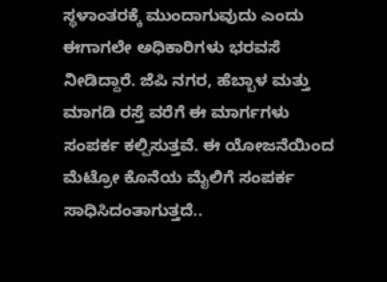ಸ್ಥಳಾಂತರಕ್ಕೆ ಮುಂದಾಗುವುದು ಎಂದು ಈಗಾಗಲೇ ಅಧಿಕಾರಿಗಳು ಭರವಸೆ ನೀಡಿದ್ದಾರೆ. ಜೆಪಿ ನಗರ, ಹೆಬ್ಬಾಳ ಮತ್ತು ಮಾಗಡಿ ರಸ್ತೆ ವರೆಗೆ ಈ ಮಾರ್ಗಗಳು ಸಂಪರ್ಕ ಕಲ್ಪಿಸುತ್ತವೆ. ಈ ಯೋಜನೆಯಿಂದ ಮೆಟ್ರೋ ಕೊನೆಯ ಮೈಲಿಗೆ ಸಂಪರ್ಕ ಸಾಧಿಸಿದಂತಾಗುತ್ತದೆ..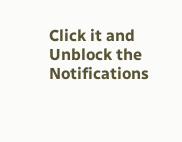Click it and Unblock the Notifications